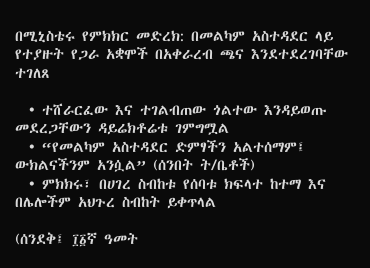በሚኒስቴሩ የምክክር መድረክ: በመልካም አስተዳደር ላይ የተያዙት የጋራ አቋሞች በአቀራረብ ጫና እንደተደረገባቸው ተገለጸ

  • ተሸራርፈው እና ተገልብጠው ጎልተው እንዳይወጡ መደረጋቸውን ዳይሬክቶሬቱ ገምግሟል
  • “የመልካም አስተዳደር ድምፃችን አልተሰማም፤ ውክልናችንም አንሷል” (ሰንበት ት/ቤቶች)
  • ምክክሩ፣ በሀገረ ስብከቱ የሰባቱ ክፍላተ ከተማ እና በሌሎችም አህጉረ ስብከት ይቀጥላል

(ሰንደቅ፤ ፲፩ኛ ዓመት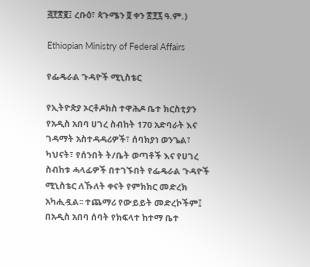፭፻፳፪፤ ረቡዕ፣ ጳጉሜን ፬ ቀን ፳፻፯ ዓ.ም.)

Ethiopian Ministry of Federal Affairs

የፌዴራል ጉዳዮች ሚኒስቴር

የኢትዮጵያ ኦርቶዶክስ ተዋሕዶ ቤተ ክርስቲያን የአዲስ አበባ ሀገረ ስብከት 170 አድባራት እና ገዳማት አስተዳዳሪዎች፣ ሰባክያነ ወንጌል፣ ካህናት፣ የሰንበት ት/ቤት ወጣቶች እና የሀገረ ስብከቱ ሓላፊዎች በተገኙበት የፌዴራል ጉዳዮች ሚኒስቴር ለኹለት ቀናት የምክክር መድረክ አካሒዷል፡፡ ተጨማሪ የውይይት መድረኮችም፤ በአዲስ አበባ ሰባት የክፍላተ ከተማ ቤተ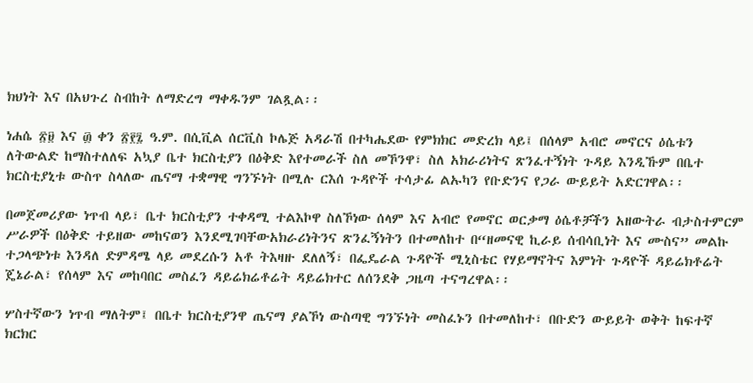ክህነት እና በአህጉረ ስብከት ለማድረግ ማቀዱንም ገልጿል፡፡

ነሐሴ ፳፱ እና ፴ ቀን ፳፻፯ ዓ.ም. በሲቪል ሰርቪስ ኮሌጅ አዳራሽ በተካሔደው የምክክር መድረክ ላይ፤ በሰላም አብሮ መኖርና ዕሴቱን ለትውልድ ከማስተለለፍ አኳያ ቤተ ክርስቲያን በዕቅድ እየተመራች ስለ መኾንዋ፣ ስለ አክራሪነትና ጽንፈተኝነት ጉዳይ እንዲኹም በቤተ ክርስቲያኒቱ ውስጥ ስላለው ጤናማ ተቋማዊ ግንኙነት በሚሉ ርእሰ ጉዳዮች ተሳታፊ ልኡካን የቡድንና የጋራ ውይይት አድርገዋል፡፡

በመጀመሪያው ነጥብ ላይ፣ ቤተ ክርስቲያን ተቀዳሚ ተልእኮዋ ስለኾነው ሰላም እና አብሮ የመኖር ወርቃማ ዕሴቶቻችን አዘውትራ ብታስተምርም ሥራዎች በዕቅድ ተይዘው መከናወን እንደሚገባቸውአክራሪነትንና ጽንፈኝነትን በተመለከተ በ“ዘመናዊ ኪራይ ሰብሳቢነት እና ሙስና” መልኩ ተጋላጭነቱ እንዳለ ድምዳሜ ላይ መደረሱን አቶ ትእዛዙ ደለለኝ፣ በፌዴራል ጉዳዮች ሚኒስቴር የሃይማኖትና እምነት ጉዳዮች ዳይሬክቶሬት ጄኔራል፣ የሰላም እና መከባበር መስፈን ዳይሬክሬቶሬት ዳይሬክተር ለሰንደቅ ጋዜጣ ተናግረዋል፡፡

ሦስተኛውን ነጥብ ማለትም፤ በቤተ ክርስቲያንዋ ጤናማ ያልኾነ ውስጣዊ ግንኙነት መስፈኑን በተመለከተ፣ በቡድን ውይይት ወቅት ከፍተኛ ክርክር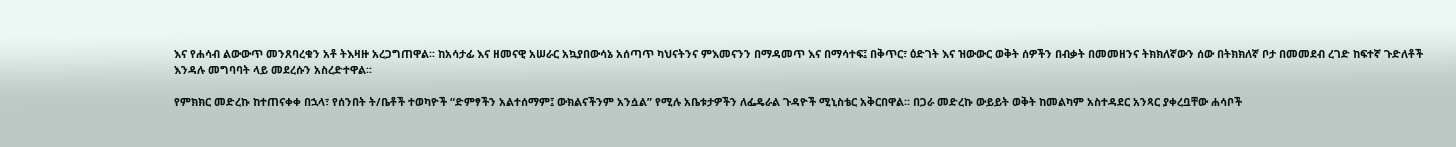እና የሐሳብ ልውውጥ መንጸባረቁን አቶ ትእዛዙ አረጋግጠዋል፡፡ ከአሳታፊ እና ዘመናዊ አሠራር አኳያበውሳኔ አሰጣጥ ካህናትንና ምእመናንን በማዳመጥ እና በማሳተፍ፤ በቅጥር፣ ዕድገት እና ዝውውር ወቅት ሰዎችን በብቃት በመመዘንና ትክክለኛውን ሰው በትክክለኛ ቦታ በመመደብ ረገድ ከፍተኛ ጉድለቶች እንዳሉ መግባባት ላይ መደረሱን አስረድተዋል፡፡

የምክክር መድረኩ ከተጠናቀቀ በኋላ፣ የሰንበት ት/ቤቶች ተወካዮች “ድምፃችን አልተሰማም፤ ውክልናችንም አንሷል” የሚሉ አቤቱታዎችን ለፌዴራል ጉዳዮች ሚኒስቴር አቅርበዋል፡፡ በጋራ መድረኩ ውይይት ወቅት ከመልካም አስተዳደር አንጻር ያቀረቧቸው ሐሳቦች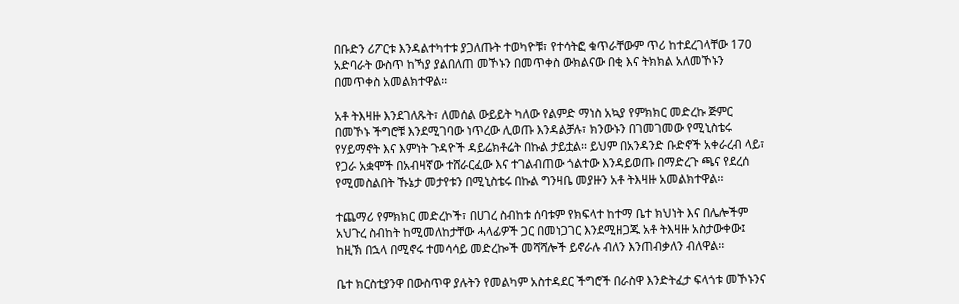በቡድን ሪፖርቱ እንዳልተካተቱ ያጋለጡት ተወካዮቹ፣ የተሳትፎ ቁጥራቸውም ጥሪ ከተደረገላቸው 170 አድባራት ውስጥ ከኻያ ያልበለጠ መኾኑን በመጥቀስ ውክልናው በቂ እና ትክክል አለመኾኑን በመጥቀስ አመልክተዋል፡፡

አቶ ትእዛዙ እንደገለጹት፣ ለመሰል ውይይት ካለው የልምድ ማነስ አኳያ የምክክር መድረኩ ጅምር በመኾኑ ችግሮቹ እንደሚገባው ነጥረው ሊወጡ እንዳልቻሉ፣ ክንውኑን በገመገመው የሚኒስቴሩ የሃይማኖት እና እምነት ጉዳዮች ዳይሬክቶሬት በኩል ታይቷል፡፡ ይህም በአንዳንድ ቡድኖች አቀራረብ ላይ፣ የጋራ አቋሞች በአብዛኛው ተሸራርፈው እና ተገልብጠው ጎልተው እንዳይወጡ በማድረጉ ጫና የደረሰ የሚመስልበት ኹኔታ መታየቱን በሚኒስቴሩ በኩል ግንዛቤ መያዙን አቶ ትእዛዙ አመልክተዋል፡፡

ተጨማሪ የምክክር መድረኮች፣ በሀገረ ስብከቱ ሰባቱም የክፍላተ ከተማ ቤተ ክህነት እና በሌሎችም አህጉረ ስብከት ከሚመለከታቸው ሓላፊዎች ጋር በመነጋገር እንደሚዘጋጁ አቶ ትእዛዙ አስታውቀው፤ ከዚኽ በኋላ በሚኖሩ ተመሳሳይ መድረኰች መሻሻሎች ይኖራሉ ብለን እንጠብቃለን ብለዋል፡፡

ቤተ ክርስቲያንዋ በውስጥዋ ያሉትን የመልካም አስተዳደር ችግሮች በራስዋ እንድትፈታ ፍላጎቱ መኾኑንና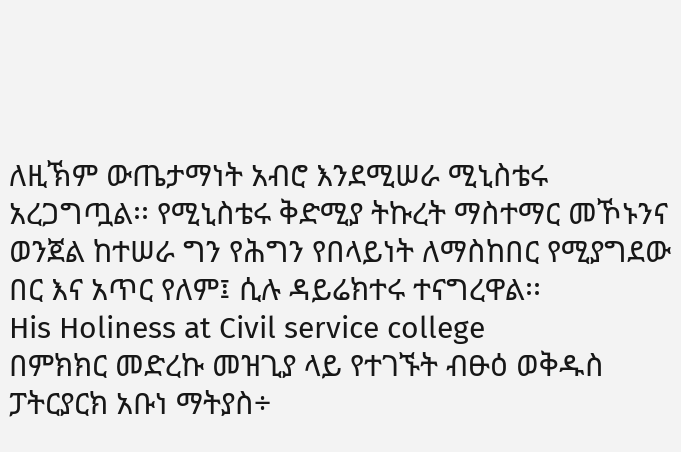ለዚኽም ውጤታማነት አብሮ እንደሚሠራ ሚኒስቴሩ አረጋግጧል፡፡ የሚኒስቴሩ ቅድሚያ ትኩረት ማስተማር መኾኑንና ወንጀል ከተሠራ ግን የሕግን የበላይነት ለማስከበር የሚያግደው በር እና አጥር የለም፤ ሲሉ ዳይሬክተሩ ተናግረዋል፡፡
His Holiness at Civil service college
በምክክር መድረኩ መዝጊያ ላይ የተገኙት ብፁዕ ወቅዱስ ፓትርያርክ አቡነ ማትያስ÷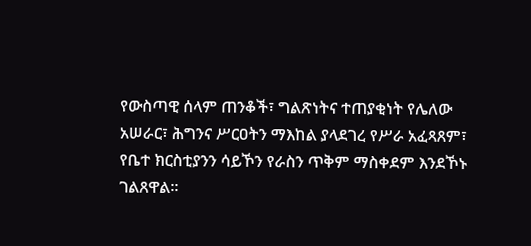የውስጣዊ ሰላም ጠንቆች፣ ግልጽነትና ተጠያቂነት የሌለው አሠራር፣ ሕግንና ሥርዐትን ማእከል ያላደገረ የሥራ አፈጻጸም፣ የቤተ ክርስቲያንን ሳይኾን የራስን ጥቅም ማስቀደም እንደኾኑ ገልጸዋል፡፡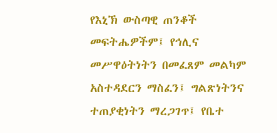የእኒኽ ውስጣዊ ጠንቆች መፍትሔዎችም፤ የኅሊና መሥዋዕትነትን በመፈጸም መልካም አስተዳደርን ማስፈን፤ ግልጽነትንና ተጠያቂነትን ማረጋገጥ፤ የቤተ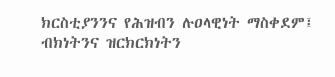ክርስቲያንንና የሕዝብን ሉዐላዊነት ማስቀደም፤ ብክነትንና ዝርክርክነትን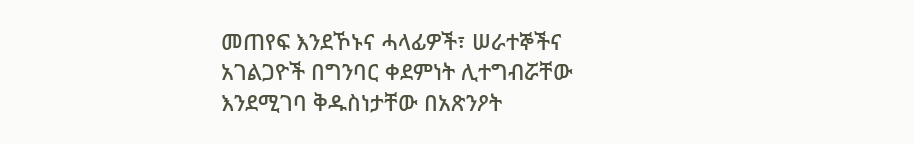መጠየፍ እንደኾኑና ሓላፊዎች፣ ሠራተኞችና አገልጋዮች በግንባር ቀደምነት ሊተግብሯቸው እንደሚገባ ቅዱስነታቸው በአጽንዖት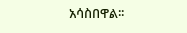አሳስበዋል፡፡